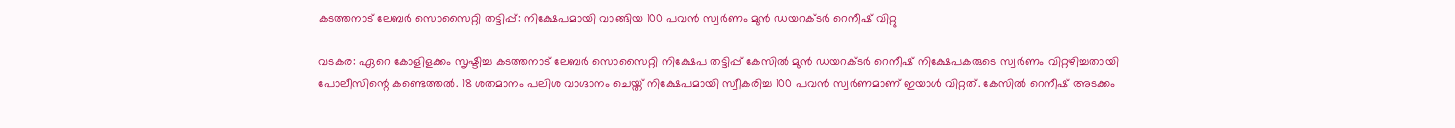കടത്തനാട് ലേബർ സൊസൈറ്റി തട്ടിപ്പ്: നിക്ഷേപമായി വാങ്ങിയ 100 പവൻ സ്വർണം മുൻ ഡയറക്ടർ റെനീഷ് വിറ്റു

വടകര: ഏറെ കോളിളക്കം സൃഷ്ടിച്ച കടത്തനാട് ലേബർ സൊസൈറ്റി നിക്ഷേപ തട്ടിപ്പ് കേസിൽ മുൻ ഡയറക്ടർ റെനീഷ് നിക്ഷേപകരുടെ സ്വർണം വിറ്റഴിച്ചതായി പോലീസിന്റെ കണ്ടെത്തൽ. 18 ശതമാനം പലിശ വാഗ്ദാനം ചെയ്ത് നിക്ഷേപമായി സ്വീകരിച്ച 100 പവൻ സ്വർണമാണ് ഇയാൾ വിറ്റത്. കേസിൽ റെനീഷ് അടക്കം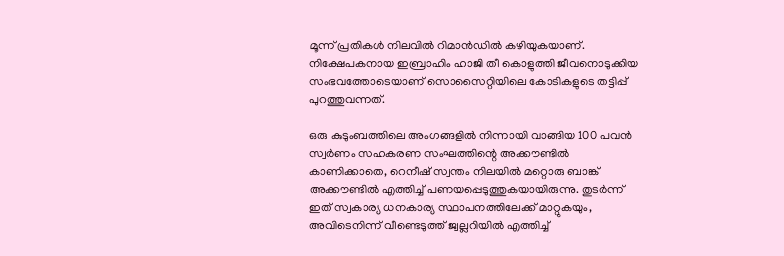മൂന്ന് പ്രതികൾ നിലവിൽ റിമാൻഡിൽ കഴിയുകയാണ്. നിക്ഷേപകനായ ഇബ്രാഹിം ഹാജി തീ കൊളുത്തി ജീവനൊടുക്കിയ സംഭവത്തോടെയാണ് സൊസൈറ്റിയിലെ കോടികളുടെ തട്ടിപ്പ് പുറത്തുവന്നത്.

ഒരു കുടുംബത്തിലെ അംഗങ്ങളിൽ നിന്നായി വാങ്ങിയ 100 പവൻ സ്വർണം സഹകരണ സംഘത്തിന്റെ അക്കൗണ്ടിൽ കാണിക്കാതെ, റെനീഷ് സ്വന്തം നിലയിൽ മറ്റൊരു ബാങ്ക് അക്കൗണ്ടിൽ എത്തിച്ച് പണയപ്പെടുത്തുകയായിരുന്നു. തുടർന്ന് ഇത് സ്വകാര്യ ധനകാര്യ സ്ഥാപനത്തിലേക്ക് മാറ്റുകയും, അവിടെനിന്ന് വീണ്ടെടുത്ത് ജ്വല്ലറിയിൽ എത്തിച്ച്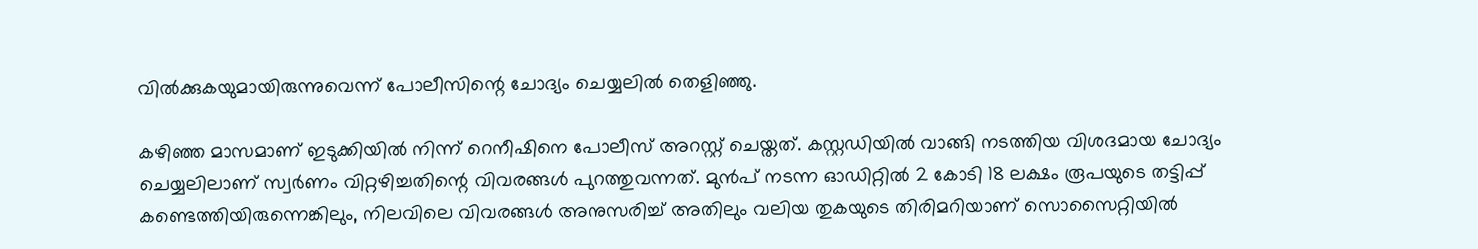വിൽക്കുകയുമായിരുന്നുവെന്ന് പോലീസിന്റെ ചോദ്യം ചെയ്യലിൽ തെളിഞ്ഞു.

കഴിഞ്ഞ മാസമാണ് ഇടുക്കിയിൽ നിന്ന് റെനീഷിനെ പോലീസ് അറസ്റ്റ് ചെയ്തത്. കസ്റ്റഡിയിൽ വാങ്ങി നടത്തിയ വിശദമായ ചോദ്യം ചെയ്യലിലാണ് സ്വർണം വിറ്റഴിച്ചതിന്റെ വിവരങ്ങൾ പുറത്തുവന്നത്. മുൻപ് നടന്ന ഓഡിറ്റിൽ 2 കോടി 18 ലക്ഷം രൂപയുടെ തട്ടിപ്പ് കണ്ടെത്തിയിരുന്നെങ്കിലും, നിലവിലെ വിവരങ്ങൾ അനുസരിച്ച് അതിലും വലിയ തുകയുടെ തിരിമറിയാണ് സൊസൈറ്റിയിൽ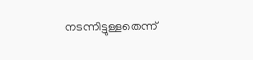നടന്നിട്ടുള്ളതെന്ന്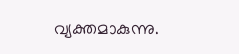വ്യക്തമാകുന്നു.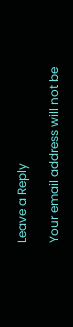Leave a Reply

Your email address will not be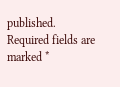published. Required fields are marked *